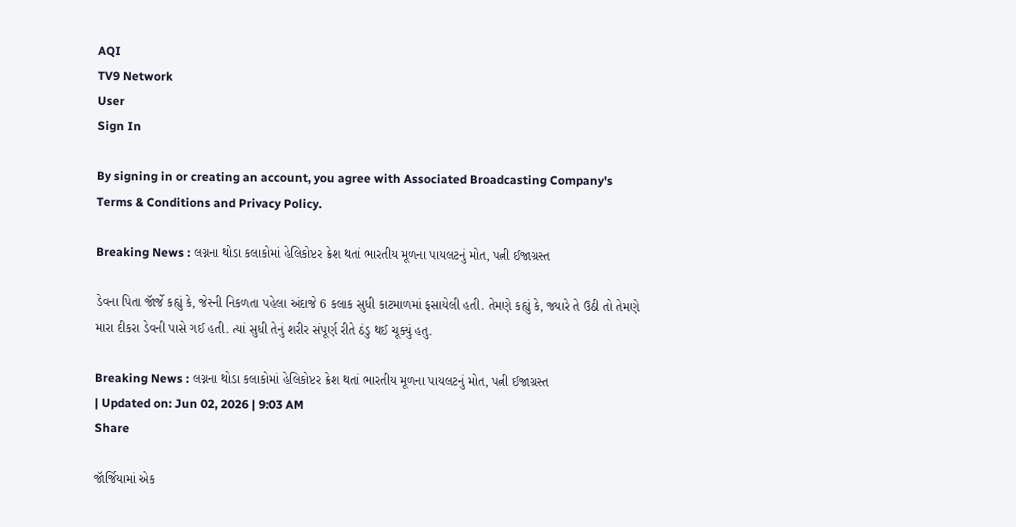AQI
TV9 Network
User
Sign In

By signing in or creating an account, you agree with Associated Broadcasting Company's Terms & Conditions and Privacy Policy.

Breaking News : લગ્નના થોડા કલાકોમાં હેલિકોપ્ટર ક્રેશ થતાં ભારતીય મૂળના પાયલટનું મોત, પત્ની ઈજાગ્રસ્ત

ડેવના પિતા જૉર્જે કહ્યું કે, જેસ્ની નિકળતા પહેલા અંદાજે 6 કલાક સુધી કાટમાળમાં ફસાયેલી હતી. તેમણે કહ્યું કે, જ્યારે તે ઉઠી તો તેમણે મારા દીકરા ડેવની પાસે ગઈ હતી. ત્યાં સુધી તેનું શરીર સંપૂર્ણ રીતે ઠંડુ થઈ ચૂક્યું હતુ.

Breaking News : લગ્નના થોડા કલાકોમાં હેલિકોપ્ટર ક્રેશ થતાં ભારતીય મૂળના પાયલટનું મોત, પત્ની ઈજાગ્રસ્ત
| Updated on: Jun 02, 2026 | 9:03 AM
Share

જૉર્જિયામાં એક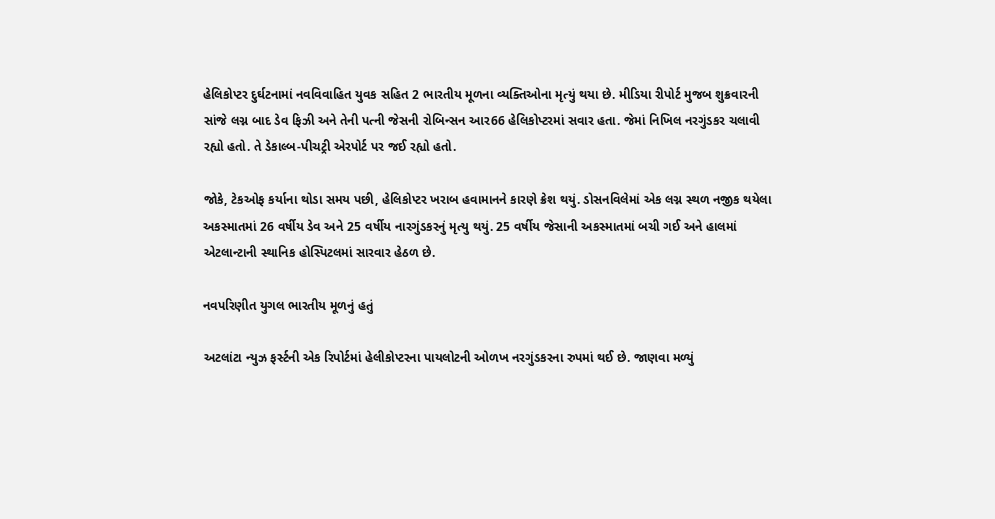હેલિકોપ્ટર દુર્ઘટનામાં નવવિવાહિત યુવક સહિત 2 ભારતીય મૂળના વ્યક્તિઓના મૃત્યું થયા છે. મીડિયા રીપોર્ટ મુજબ શુક્રવારની સાંજે લગ્ન બાદ ડેવ ફિઝી અને તેની પત્ની જેસની રોબિન્સન આર66 હેલિકોપ્ટરમાં સવાર હતા. જેમાં નિખિલ નરગુંડકર ચલાવી રહ્યો હતો. તે ડેકાલ્બ-પીચટ્રી એરપોર્ટ પર જઈ રહ્યો હતો.

જોકે, ટેકઓફ કર્યાના થોડા સમય પછી, હેલિકોપ્ટર ખરાબ હવામાનને કારણે ક્રેશ થયું. ડોસનવિલેમાં એક લગ્ન સ્થળ નજીક થયેલા અકસ્માતમાં 26 વર્ષીય ડેવ અને 25 વર્ષીય નારગુંડકરનું મૃત્યુ થયું. 25 વર્ષીય જેસાની અકસ્માતમાં બચી ગઈ અને હાલમાં એટલાન્ટાની સ્થાનિક હોસ્પિટલમાં સારવાર હેઠળ છે.

નવપરિણીત યુગલ ભારતીય મૂળનું હતું

અટલાંટા ન્યુઝ ફર્સ્ટની એક રિપોર્ટમાં હેલીકોપ્ટરના પાયલોટની ઓળખ નરગુંડકરના રુપમાં થઈ છે. જાણવા મળ્યું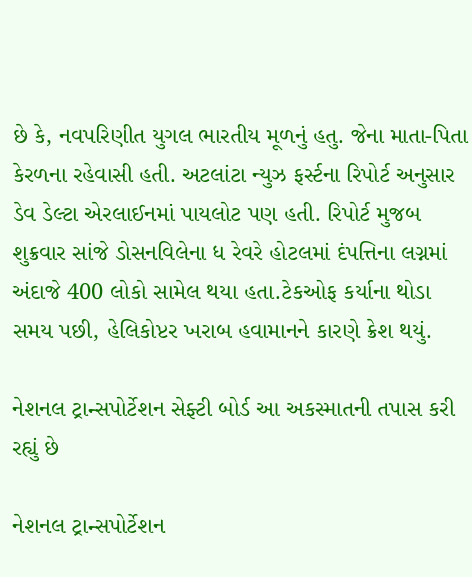છે કે, નવપરિણીત યુગલ ભારતીય મૂળનું હતુ. જેના માતા-પિતા કેરળના રહેવાસી હતી. અટલાંટા ન્યુઝ ફર્સ્ટના રિપોર્ટ અનુસાર ડેવ ડેલ્ટા એરલાઈનમાં પાયલોટ પણ હતી. રિપોર્ટ મુજબ શુક્રવાર સાંજે ડોસનવિલેના ધ રેવરે હોટલમાં દંપત્તિના લગ્નમાં અંદાજે 400 લોકો સામેલ થયા હતા.ટેકઓફ કર્યાના થોડા સમય પછી, હેલિકોપ્ટર ખરાબ હવામાનને કારણે ક્રેશ થયું.

નેશનલ ટ્રાન્સપોર્ટેશન સેફ્ટી બોર્ડ આ અકસ્માતની તપાસ કરી રહ્યું છે

નેશનલ ટ્રાન્સપોર્ટેશન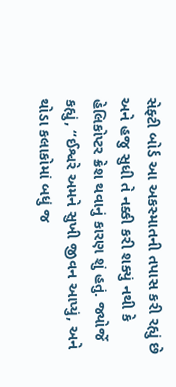સેફ્ટી બોર્ડ આ અકસ્માતની તપાસ કરી રહ્યું છે અને હજુ સુધી તે નક્કી કરી શક્યું નથી કે હેલિકોપ્ટર ક્રેશ થવાનું કારણ શું હતું. જ્યોર્જે કહ્યું, “ઈશ્વરે અમને સુખી જીવન આપ્યું, અને થોડા કલાકોમાં બધું જ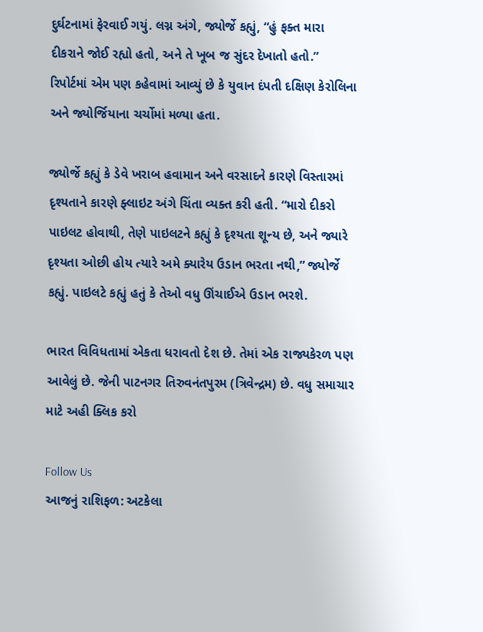દુર્ઘટનામાં ફેરવાઈ ગયું. લગ્ન અંગે, જ્યોર્જે કહ્યું, “હું ફક્ત મારા દીકરાને જોઈ રહ્યો હતો, અને તે ખૂબ જ સુંદર દેખાતો હતો.” રિપોર્ટમાં એમ પણ કહેવામાં આવ્યું છે કે યુવાન દંપતી દક્ષિણ કેરોલિના અને જ્યોર્જિયાના ચર્ચોમાં મળ્યા હતા.

જ્યોર્જે કહ્યું કે ડેવે ખરાબ હવામાન અને વરસાદને કારણે વિસ્તારમાં દૃશ્યતાને કારણે ફ્લાઇટ અંગે ચિંતા વ્યક્ત કરી હતી. “મારો દીકરો પાઇલટ હોવાથી, તેણે પાઇલટને કહ્યું કે દૃશ્યતા શૂન્ય છે, અને જ્યારે દૃશ્યતા ઓછી હોય ત્યારે અમે ક્યારેય ઉડાન ભરતા નથી,” જ્યોર્જે કહ્યું. પાઇલટે કહ્યું હતું કે તેઓ વધુ ઊંચાઈએ ઉડાન ભરશે.

ભારત વિવિધતામાં એકતા ધરાવતો દેશ છે. તેમાં એક રાજ્યકેરળ પણ આવેલું છે. જેની પાટનગર તિરુવનંતપુરમ (ત્રિવેન્દ્રમ) છે. વધુ સમાચાર માટે અહી ક્લિક કરો

Follow Us
આજનું રાશિફળ: અટકેલા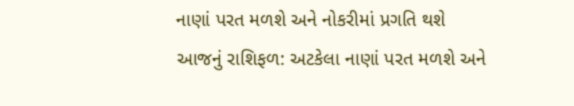નાણાં પરત મળશે અને નોકરીમાં પ્રગતિ થશે
આજનું રાશિફળ: અટકેલા નાણાં પરત મળશે અને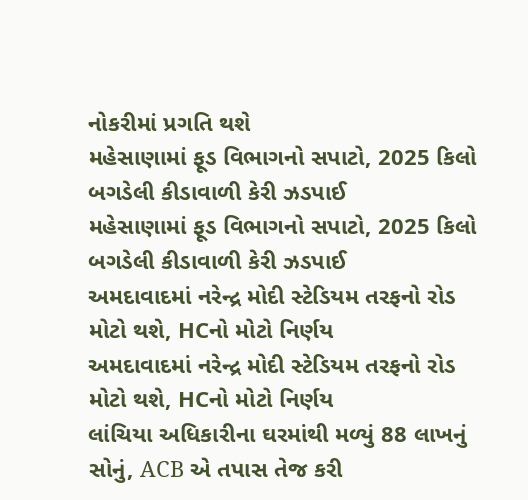નોકરીમાં પ્રગતિ થશે
મહેસાણામાં ફૂડ વિભાગનો સપાટો, 2025 કિલો બગડેલી કીડાવાળી કેરી ઝડપાઈ
મહેસાણામાં ફૂડ વિભાગનો સપાટો, 2025 કિલો બગડેલી કીડાવાળી કેરી ઝડપાઈ
અમદાવાદમાં નરેન્દ્ર મોદી સ્ટેડિયમ તરફનો રોડ મોટો થશે, HCનો મોટો નિર્ણય
અમદાવાદમાં નરેન્દ્ર મોદી સ્ટેડિયમ તરફનો રોડ મોટો થશે, HCનો મોટો નિર્ણય
લાંચિયા અધિકારીના ઘરમાંથી મળ્યું 88 લાખનું સોનું, ACB એ તપાસ તેજ કરી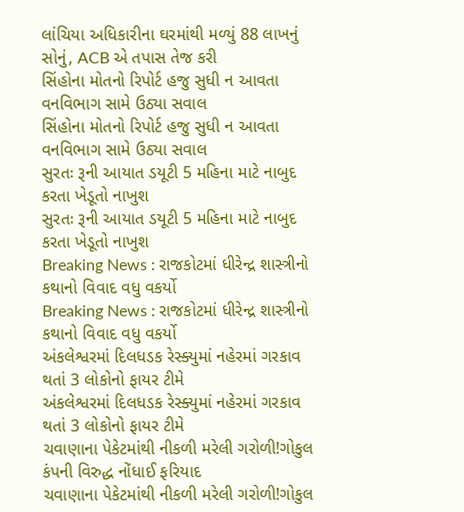લાંચિયા અધિકારીના ઘરમાંથી મળ્યું 88 લાખનું સોનું, ACB એ તપાસ તેજ કરી
સિંહોના મોતનો રિપોર્ટ હજુ સુધી ન આવતા વનવિભાગ સામે ઉઠ્યા સવાલ
સિંહોના મોતનો રિપોર્ટ હજુ સુધી ન આવતા વનવિભાગ સામે ઉઠ્યા સવાલ
સુરતઃ રૂની આયાત ડયૂટી 5 મહિના માટે નાબુદ કરતા ખેડૂતો નાખુશ
સુરતઃ રૂની આયાત ડયૂટી 5 મહિના માટે નાબુદ કરતા ખેડૂતો નાખુશ
Breaking News : રાજકોટમાં ધીરેન્દ્ર શાસ્ત્રીનો કથાનો વિવાદ વધુ વકર્યો
Breaking News : રાજકોટમાં ધીરેન્દ્ર શાસ્ત્રીનો કથાનો વિવાદ વધુ વકર્યો
અંકલેશ્વરમાં દિલધડક રેસ્ક્યુમાં નહેરમાં ગરકાવ થતાં 3 લોકોનો ફાયર ટીમે
અંકલેશ્વરમાં દિલધડક રેસ્ક્યુમાં નહેરમાં ગરકાવ થતાં 3 લોકોનો ફાયર ટીમે
ચવાણાના પેકેટમાંથી નીકળી મરેલી ગરોળી!ગોકુલ કંપની વિરુદ્ધ નોંધાઈ ફરિયાદ
ચવાણાના પેકેટમાંથી નીકળી મરેલી ગરોળી!ગોકુલ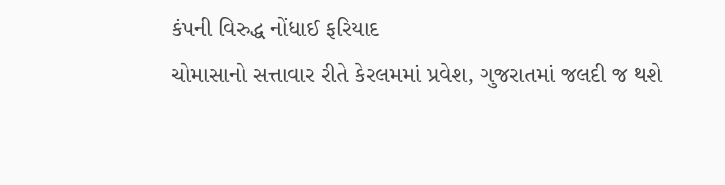કંપની વિરુદ્ધ નોંધાઈ ફરિયાદ
ચોમાસાનો સત્તાવાર રીતે કેરલમમાં પ્રવેશ, ગુજરાતમાં જલદી જ થશે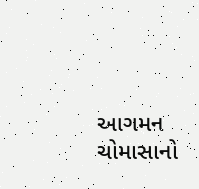આગમન
ચોમાસાનો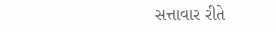સત્તાવાર રીતે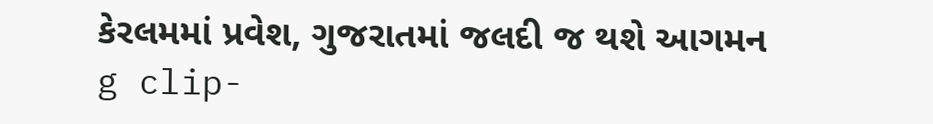કેરલમમાં પ્રવેશ, ગુજરાતમાં જલદી જ થશે આગમન
g clip-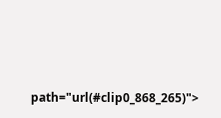path="url(#clip0_868_265)">